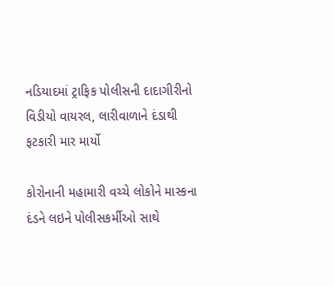નડિયાદમાં ટ્રાફિક પોલીસની દાદાગીરીનો વિડીયો વાયરલ, લારીવાળાને દંડાથી ફટકારી માર માર્યો

કોરોનાની મહામારી વચ્ચે લોકોને માસ્કના દંડને લઇને પોલીસકર્મીઓ સાથે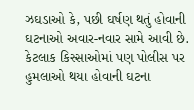ઝઘડાઓ કે, પછી ઘર્ષણ થતું હોવાની ઘટનાઓ અવાર-નવાર સામે આવી છે. કેટલાક કિસ્સાઓમાં પણ પોલીસ પર હુમલાઓ થયા હોવાની ઘટના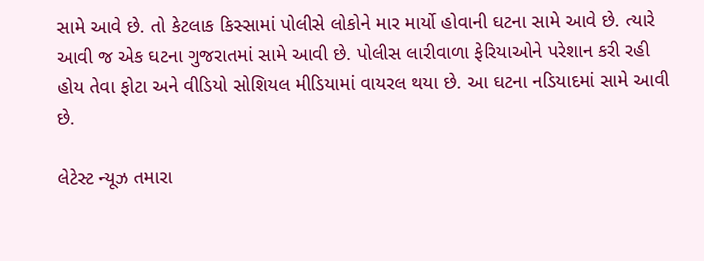સામે આવે છે. તો કેટલાક કિસ્સામાં પોલીસે લોકોને માર માર્યો હોવાની ઘટના સામે આવે છે. ત્યારે આવી જ એક ઘટના ગુજરાતમાં સામે આવી છે. પોલીસ લારીવાળા ફેરિયાઓને પરેશાન કરી રહી હોય તેવા ફોટા અને વીડિયો સોશિયલ મીડિયામાં વાયરલ થયા છે. આ ઘટના નડિયાદમાં સામે આવી છે.

લેટેસ્ટ ન્યૂઝ તમારા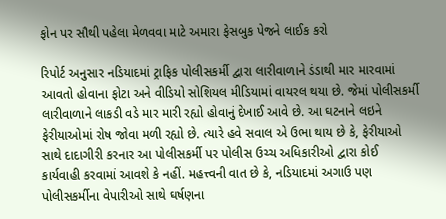ફોન પર સૌથી પહેલા મેળવવા માટે અમારા ફેસબુક પેજને લાઈક કરો

રિપોર્ટ અનુસાર નડિયાદમાં ટ્રાફિક પોલીસકર્મી દ્વારા લારીવાળાને ડંડાથી માર મારવામાં આવતો હોવાના ફોટા અને વીડિયો સોશિયલ મીડિયામાં વાયરલ થયા છે. જેમાં પોલીસકર્મી લારીવાળાને લાકડી વડે માર મારી રહ્યો હોવાનું દેખાઈ આવે છે. આ ઘટનાને લઇને ફેરીયાઓમાં રોષ જોવા મળી રહ્યો છે. ત્યારે હવે સવાલ એ ઉભા થાય છે કે, ફેરીયાઓ સાથે દાદાગીરી કરનાર આ પોલીસકર્મી પર પોલીસ ઉચ્ચ અધિકારીઓ દ્વારા કોઈ કાર્યવાહી કરવામાં આવશે કે નહીં. મહત્ત્વની વાત છે કે, નડિયાદમાં અગાઉ પણ પોલીસકર્મીના વેપારીઓ સાથે ઘર્ષણના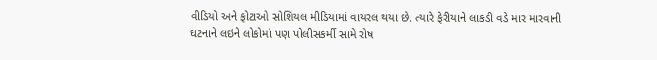વીડિયો અને ફોટાઓ સોશિયલ મીડિયામાં વાયરલ થયા છે. ત્યારે ફેરીયાને લાકડી વડે માર મારવાની ઘટનાને લઇને લોકોમાં પણ પોલીસકર્મી સામે રોષ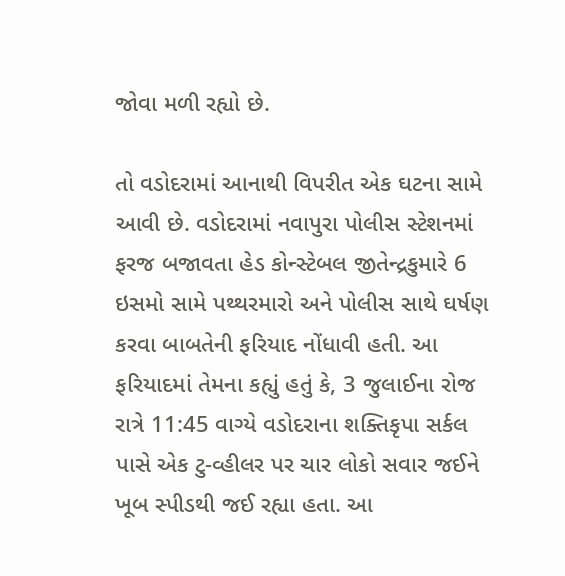જોવા મળી રહ્યો છે.

તો વડોદરામાં આનાથી વિપરીત એક ઘટના સામે આવી છે. વડોદરામાં નવાપુરા પોલીસ સ્ટેશનમાં ફરજ બજાવતા હેડ કોન્સ્ટેબલ જીતેન્દ્રકુમારે 6 ઇસમો સામે પથ્થરમારો અને પોલીસ સાથે ઘર્ષણ કરવા બાબતેની ફરિયાદ નોંધાવી હતી. આ ફરિયાદમાં તેમના કહ્યું હતું કે, 3 જુલાઈના રોજ રાત્રે 11:45 વાગ્યે વડોદરાના શક્તિકૃપા સર્કલ પાસે એક ટુ-વ્હીલર પર ચાર લોકો સવાર જઈને ખૂબ સ્પીડથી જઈ રહ્યા હતા. આ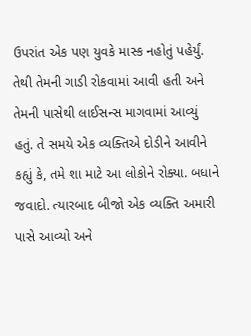ઉપરાંત એક પણ યુવકે માસ્ક નહોતું પહેર્યું. તેથી તેમની ગાડી રોકવામાં આવી હતી અને તેમની પાસેથી લાઈસન્સ માગવામાં આવ્યું હતું. તે સમયે એક વ્યક્તિએ દોડીને આવીને કહ્યું કે, તમે શા માટે આ લોકોને રોક્યા. બધાને જવાદો. ત્યારબાદ બીજો એક વ્યક્તિ અમારી પાસે આવ્યો અને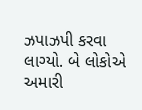ઝપાઝપી કરવા લાગ્યો. બે લોકોએ અમારી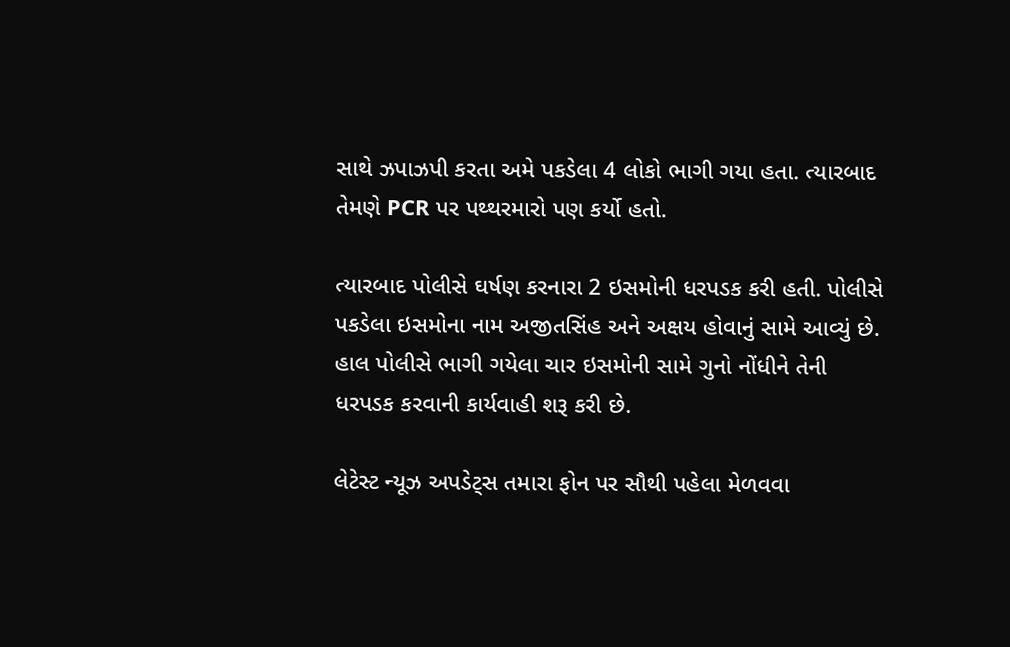સાથે ઝપાઝપી કરતા અમે પકડેલા 4 લોકો ભાગી ગયા હતા. ત્યારબાદ તેમણે PCR પર પથ્થરમારો પણ કર્યો હતો.

ત્યારબાદ પોલીસે ઘર્ષણ કરનારા 2 ઇસમોની ધરપડક કરી હતી. પોલીસે પકડેલા ઇસમોના નામ અજીતસિંહ અને અક્ષય હોવાનું સામે આવ્યું છે. હાલ પોલીસે ભાગી ગયેલા ચાર ઇસમોની સામે ગુનો નોંધીને તેની ધરપડક કરવાની કાર્યવાહી શરૂ કરી છે.

લેટેસ્ટ ન્યૂઝ અપડેટ્સ તમારા ફોન પર સૌથી પહેલા મેળવવા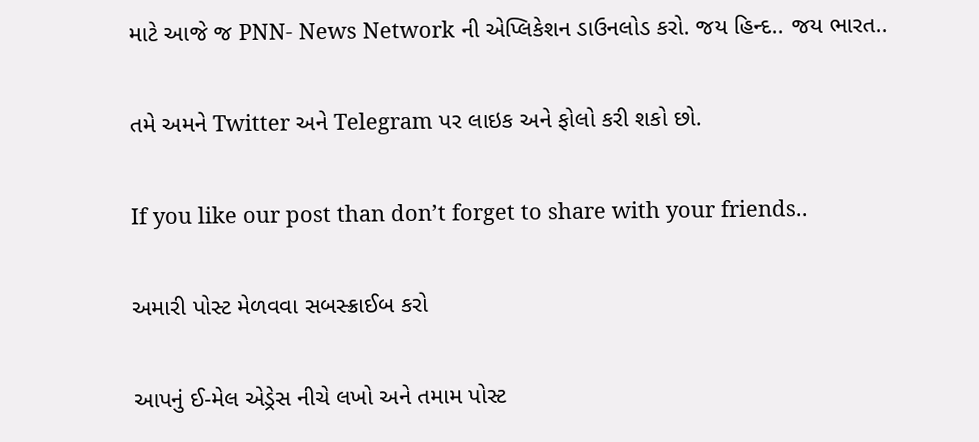માટે આજે જ PNN- News Network ની એપ્લિકેશન ડાઉનલોડ કરો. જય હિન્દ.. જય ભારત..

તમે અમને Twitter અને Telegram પર લાઇક અને ફોલો કરી શકો છો.

If you like our post than don’t forget to share with your friends..

અમારી પોસ્ટ મેળવવા સબસ્ક્રાઈબ કરો

આપનું ઈ-મેલ એડ્રેસ નીચે લખો અને તમામ પોસ્ટ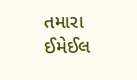તમારા ઈમેઈલ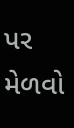પર મેળવો